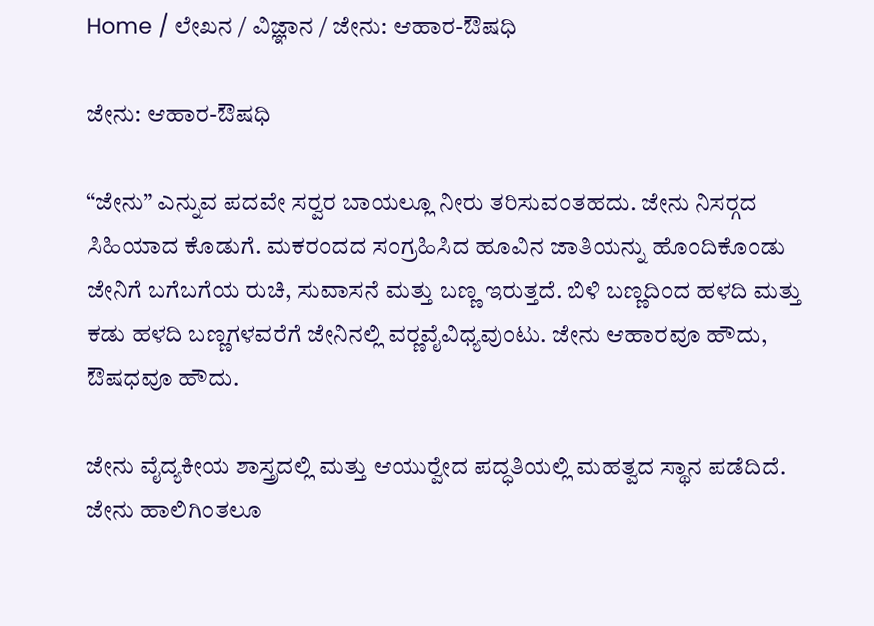Home / ಲೇಖನ / ವಿಜ್ಞಾನ / ಜೇನು: ಆಹಾರ-ಔಷಧಿ

ಜೇನು: ಆಹಾರ-ಔಷಧಿ

“ಜೇನು” ಎನ್ನುವ ಪದವೇ ಸರ್‍ವರ ಬಾಯಲ್ಲೂ ನೀರು ತರಿಸುವಂತಹದು. ಜೇನು ನಿಸರ್‍ಗದ ಸಿಹಿಯಾದ ಕೊಡುಗೆ. ಮಕರಂದದ ಸಂಗ್ರಹಿಸಿದ ಹೂವಿನ ಜಾತಿಯನ್ನು ಹೊಂದಿಕೊಂಡು ಜೇನಿಗೆ ಬಗೆಬಗೆಯ ರುಚಿ, ಸುವಾಸನೆ ಮತ್ತು ಬಣ್ಣ ಇರುತ್ತದೆ. ಬಿಳಿ ಬಣ್ಣದಿಂದ ಹಳದಿ ಮತ್ತು ಕಡು ಹಳದಿ ಬಣ್ಣಗಳವರೆಗೆ ಜೇನಿನಲ್ಲಿ ವರ್‍ಣವೈವಿಧ್ಯವುಂಟು. ಜೇನು ಆಹಾರವೂ ಹೌದು, ಔಷಧವೂ ಹೌದು.

ಜೇನು ವೈದ್ಯಕೀಯ ಶಾಸ್ತ್ರದಲ್ಲಿ ಮತ್ತು ಆಯುರ್‍ವೇದ ಪದ್ಧತಿಯಲ್ಲಿ ಮಹತ್ವದ ಸ್ಥಾನ ಪಡೆದಿದೆ. ಜೇನು ಹಾಲಿಗಿಂತಲೂ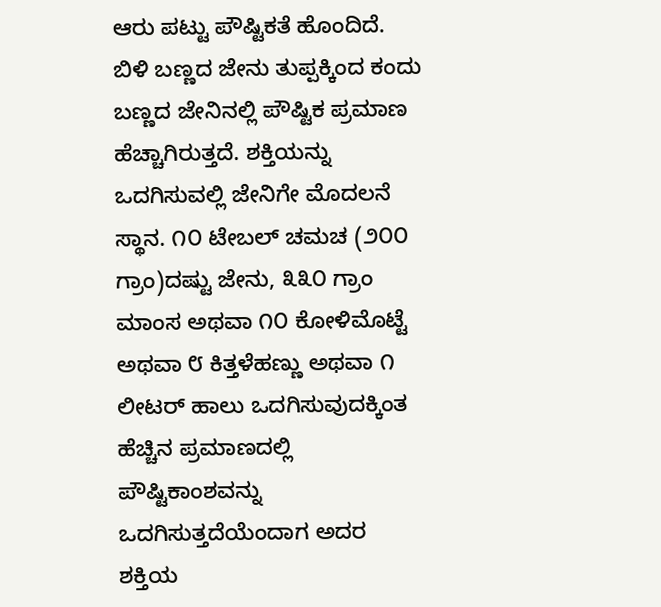ಆರು ಪಟ್ಟು ಪೌಷ್ಟಿಕತೆ ಹೊಂದಿದೆ. ಬಿಳಿ ಬಣ್ಣದ ಜೇನು ತುಪ್ಪಕ್ಕಿಂದ ಕಂದು ಬಣ್ಣದ ಜೇನಿನಲ್ಲಿ ಪೌಷ್ಟಿಕ ಪ್ರಮಾಣ ಹೆಚ್ಚಾಗಿರುತ್ತದೆ. ಶಕ್ತಿಯನ್ನು ಒದಗಿಸುವಲ್ಲಿ ಜೇನಿಗೇ ಮೊದಲನೆ ಸ್ಥಾನ. ೧೦ ಟೇಬಲ್ ಚಮಚ (೨೦೦ ಗ್ರಾಂ)ದಷ್ಟು ಜೇನು, ೩೩೦ ಗ್ರಾಂ ಮಾಂಸ ಅಥವಾ ೧೦ ಕೋಳಿಮೊಟ್ಟೆ ಅಥವಾ ೮ ಕಿತ್ತಳೆಹಣ್ಣು ಅಥವಾ ೧ ಲೀಟರ್‍ ಹಾಲು ಒದಗಿಸುವುದಕ್ಕಿಂತ ಹೆಚ್ಚಿನ ಪ್ರಮಾಣದಲ್ಲಿ ಪೌಷ್ಟಿಕಾಂಶವನ್ನು ಒದಗಿಸುತ್ತದೆಯೆಂದಾಗ ಅದರ ಶಕ್ತಿಯ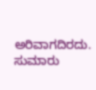ಅರಿವಾಗದಿರದು. ಸುಮಾರು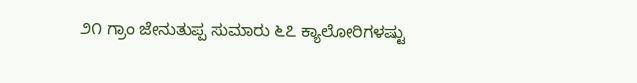೨೧ ಗ್ರಾಂ ಜೇನುತುಪ್ಪ ಸುಮಾರು ೬೭ ಕ್ಯಾಲೋರಿಗಳಷ್ಟು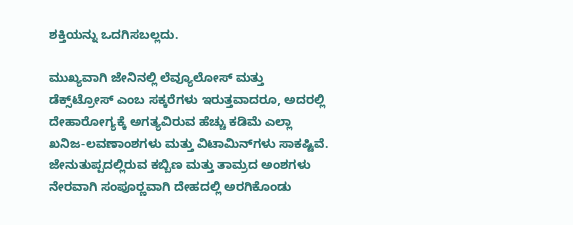ಶಕ್ತಿಯನ್ನು ಒದಗಿಸಬಲ್ಲದು.

ಮುಖ್ಯವಾಗಿ ಜೇನಿನಲ್ಲಿ ಲೆವ್ಯೂಲೋಸ್ ಮತ್ತು ಡೆಕ್ಸ್‌ಟ್ರೋಸ್ ಎಂಬ ಸಕ್ಕರೆಗಳು ಇರುತ್ತವಾದರೂ, ಅದರಲ್ಲಿ ದೇಹಾರೋಗ್ಯಕ್ಕೆ ಅಗತ್ಯವಿರುವ ಹೆಚ್ಚು ಕಡಿಮೆ ಎಲ್ಲಾ ಖನಿಜ-ಲವಣಾಂಶಗಳು ಮತ್ತು ವಿಟಾಮಿನ್‌ಗಳು ಸಾಕಷ್ಟಿವೆ. ಜೇನುತುಪ್ಪದಲ್ಲಿರುವ ಕಬ್ಬಿಣ ಮತ್ತು ತಾಮ್ರದ ಅಂಶಗಳು ನೇರವಾಗಿ ಸಂಪೂರ್‍ಣವಾಗಿ ದೇಹದಲ್ಲಿ ಅರಗಿಕೊಂಡು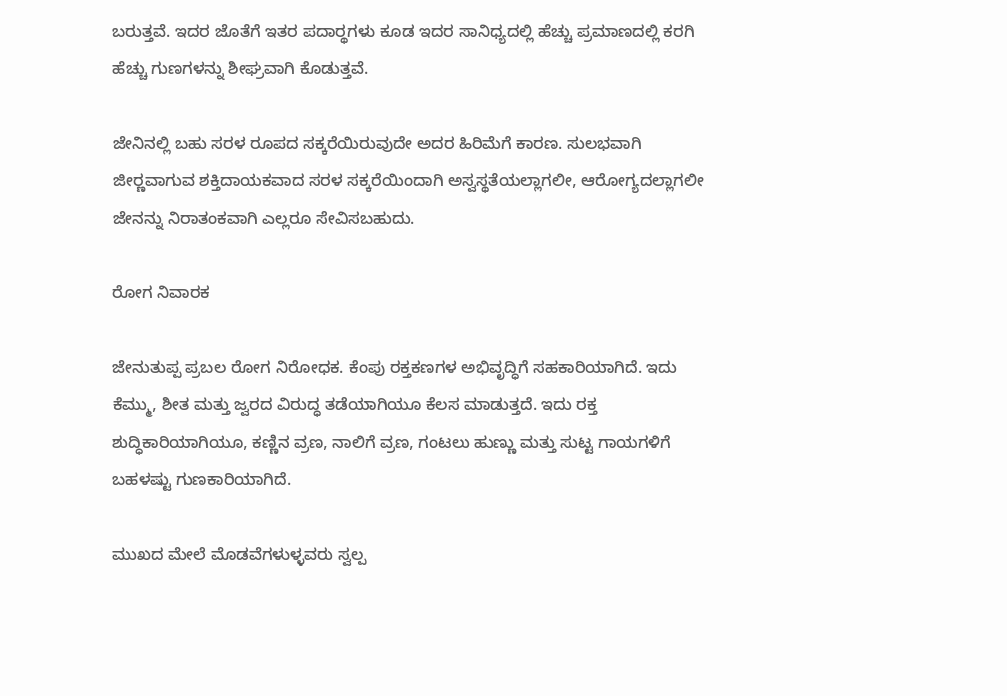ಬರುತ್ತವೆ. ಇದರ ಜೊತೆಗೆ ಇತರ ಪದಾರ್‍ಥಗಳು ಕೂಡ ಇದರ ಸಾನಿಧ್ಯದಲ್ಲಿ ಹೆಚ್ಚು ಪ್ರಮಾಣದಲ್ಲಿ ಕರಗಿ ಹೆಚ್ಚು ಗುಣಗಳನ್ನು ಶೀಘ್ರವಾಗಿ ಕೊಡುತ್ತವೆ.

ಜೇನಿನಲ್ಲಿ ಬಹು ಸರಳ ರೂಪದ ಸಕ್ಕರೆಯಿರುವುದೇ ಅದರ ಹಿರಿಮೆಗೆ ಕಾರಣ. ಸುಲಭವಾಗಿ ಜೀರ್‍ಣವಾಗುವ ಶಕ್ತಿದಾಯಕವಾದ ಸರಳ ಸಕ್ಕರೆಯಿಂದಾಗಿ ಅಸ್ವಸ್ಥತೆಯಲ್ಲಾಗಲೀ, ಆರೋಗ್ಯದಲ್ಲಾಗಲೀ ಜೇನನ್ನು ನಿರಾತಂಕವಾಗಿ ಎಲ್ಲರೂ ಸೇವಿಸಬಹುದು.

ರೋಗ ನಿವಾರಕ

ಜೇನುತುಪ್ಪ ಪ್ರಬಲ ರೋಗ ನಿರೋಧಕ. ಕೆಂಪು ರಕ್ತಕಣಗಳ ಅಭಿವೃದ್ಧಿಗೆ ಸಹಕಾರಿಯಾಗಿದೆ. ಇದು ಕೆಮ್ಮು, ಶೀತ ಮತ್ತು ಜ್ವರದ ವಿರುದ್ಧ ತಡೆಯಾಗಿಯೂ ಕೆಲಸ ಮಾಡುತ್ತದೆ. ಇದು ರಕ್ತ ಶುದ್ಧಿಕಾರಿಯಾಗಿಯೂ, ಕಣ್ಣಿನ ವ್ರಣ, ನಾಲಿಗೆ ವ್ರಣ, ಗಂಟಲು ಹುಣ್ಣು ಮತ್ತು ಸುಟ್ಟ ಗಾಯಗಳಿಗೆ ಬಹಳಷ್ಟು ಗುಣಕಾರಿಯಾಗಿದೆ.

ಮುಖದ ಮೇಲೆ ಮೊಡವೆಗಳುಳ್ಳವರು ಸ್ವಲ್ಪ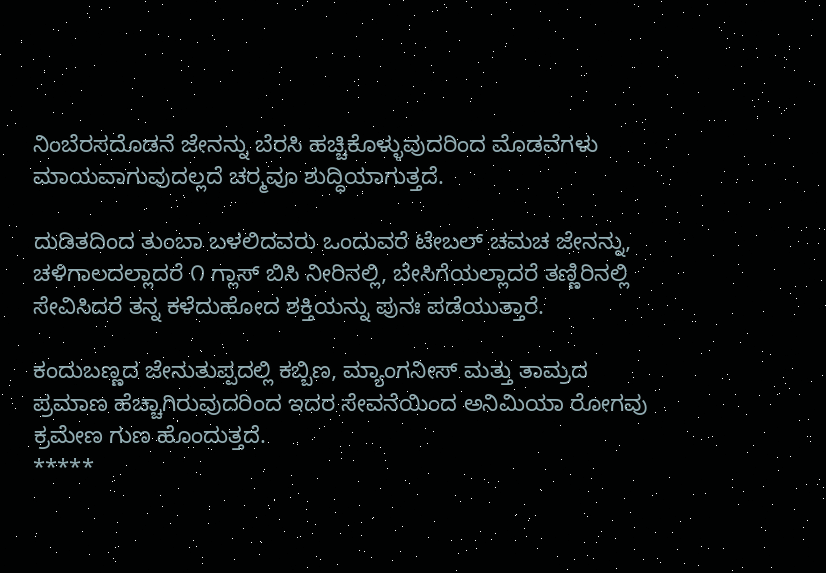ನಿಂಬೆರಸದೊಡನೆ ಜೇನನ್ನು ಬೆರಸಿ ಹಚ್ಚಿಕೊಳ್ಳುವುದರಿಂದ ಮೊಡವೆಗಳು ಮಾಯವಾಗುವುದಲ್ಲದೆ ಚರ್‍ಮವೂ ಶುದ್ಧಿಯಾಗುತ್ತದೆ.

ದುಡಿತದಿಂದ ತುಂಬಾ ಬಳಲಿದವರು ಒಂದುವರೆ ಟೇಬಲ್ ಚಮಚ ಜೇನನ್ನು, ಚಳಿಗಾಲದಲ್ಲಾದರೆ ೧ ಗ್ಲಾಸ್ ಬಿಸಿ ನೀರಿನಲ್ಲಿ, ಬೇಸಿಗೆಯಲ್ಲಾದರೆ ತಣ್ಣಿರಿನಲ್ಲಿ ಸೇವಿಸಿದರೆ ತನ್ನ ಕಳೆದುಹೋದ ಶಕ್ತಿಯನ್ನು ಪುನಃ ಪಡೆಯುತ್ತಾರೆ.

ಕಂದುಬಣ್ಣದ ಜೇನುತುಪ್ಪದಲ್ಲಿ ಕಬ್ಬಿಣ, ಮ್ಯಾಂಗನೀಸ್ ಮತ್ತು ತಾಮ್ರದ ಪ್ರಮಾಣ ಹೆಚ್ಚಾಗಿರುವುದರಿಂದ ಇದರ ಸೇವನೆಯಿಂದ ಅನಿಮಿಯಾ ರೋಗವು ಕ್ರಮೇಣ ಗುಣ ಹೊಂದುತ್ತದೆ.
*****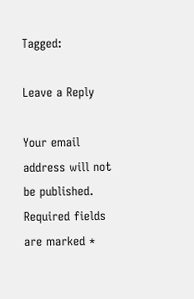Tagged:

Leave a Reply

Your email address will not be published. Required fields are marked *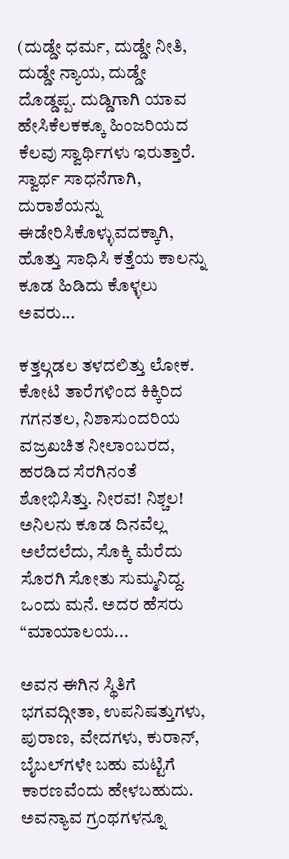(ದುಡ್ಡೇ ಧರ್ಮ, ದುಡ್ಡೇ ನೀತಿ, ದುಡ್ಡೇ ನ್ಯಾಯ, ದುಡ್ಡೇ ದೊಡ್ಡಪ್ಪ. ದುಡ್ಡಿಗಾಗಿ ಯಾವ ಹೇಸಿಕೆಲಕಕ್ಕೂ ಹಿಂಜರಿಯದ ಕೆಲವು ಸ್ವಾರ್ಥಿಗಳು ಇರುತ್ತಾರೆ. ಸ್ವಾರ್ಥ ಸಾಧನೆಗಾಗಿ, ದುರಾಶೆಯನ್ನು ಈಡೇರಿಸಿಕೊಳ್ಳುವದಕ್ಕಾಗಿ, ಹೊತ್ತು ಸಾಧಿಸಿ ಕತ್ತೆಯ ಕಾಲನ್ನು ಕೂಡ ಹಿಡಿದು ಕೊಳ್ಳಲು ಅವರು...

ಕತ್ತಲ್ಗಡಲ ತಳದಲಿತ್ತು ಲೋಕ. ಕೋಟಿ ತಾರೆಗಳಿಂದ ಕಿಕ್ಕಿರಿದ ಗಗನತಲ, ನಿಶಾಸುಂದರಿಯ ವಜ್ರಖಚಿತ ನೀಲಾಂಬರದ, ಹರಡಿದ ಸೆರಗಿನಂತೆ ಶೋಭಿಸಿತ್ತು. ನೀರವ! ನಿಶ್ಚಲ! ಅನಿಲನು ಕೂಡ ದಿನವೆಲ್ಲ ಅಲೆದಲೆದು, ಸೊಕ್ಕಿ ಮೆರೆದು ಸೊರಗಿ ಸೋತು ಸುಮ್ಮನಿದ್ದ. ಒಂದು ಮನೆ. ಅದರ ಹೆಸರು “ಮಾಯಾಲಯ...

ಅವನ ಈಗಿನ ಸ್ಥಿತಿಗೆ ಭಗವದ್ಗೀತಾ, ಉಪನಿಷತ್ತುಗಳು, ಪುರಾಣ, ವೇದಗಳು, ಕುರಾನ್, ಬೈಬಲ್‌ಗಳೇ ಬಹು ಮಟ್ಟಿಗೆ ಕಾರಣವೆಂದು ಹೇಳಬಹುದು. ಅವನ್ಯಾವ ಗ್ರಂಥಗಳನ್ನೂ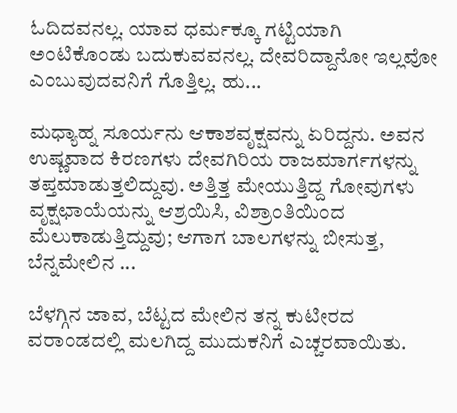ಓದಿದವನಲ್ಲ. ಯಾವ ಧರ್ಮಕ್ಕೂ ಗಟ್ಟಿಯಾಗಿ ಅಂಟಿಕೊಂಡು ಬದುಕುವವನಲ್ಲ. ದೇವರಿದ್ದಾನೋ ಇಲ್ಲವೋ ಎಂಬುವುದವನಿಗೆ ಗೊತ್ತಿಲ್ಲ. ಹು...

ಮಧ್ಯಾಹ್ನ ಸೂರ್ಯನು ಆಕಾಶವೃಕ್ಷವನ್ನು ಏರಿದ್ದನು. ಅವನ ಉಷ್ಣವಾದ ಕಿರಣಗಳು ದೇವಗಿರಿಯ ರಾಜಮಾರ್ಗಗಳನ್ನು ತಪ್ತಮಾಡುತ್ತಲಿದ್ದುವು. ಅತ್ತಿತ್ತ ಮೇಯುತ್ತಿದ್ದ ಗೋವುಗಳು ವೃಕ್ಷಛಾಯೆಯನ್ನು ಆಶ್ರಯಿಸಿ, ವಿಶ್ರಾಂತಿಯಿಂದ ಮೆಲುಕಾಡುತ್ತಿದ್ದುವು; ಆಗಾಗ ಬಾಲಗಳನ್ನು ಬೀಸುತ್ತ, ಬೆನ್ನಮೇಲಿನ ...

ಬೆಳಗ್ಗಿನ ಜಾವ, ಬೆಟ್ಟದ ಮೇಲಿನ ತನ್ನ ಕುಟೀರದ ವರಾಂಡದಲ್ಲಿ ಮಲಗಿದ್ದ ಮುದುಕನಿಗೆ ಎಚ್ಚರವಾಯಿತು.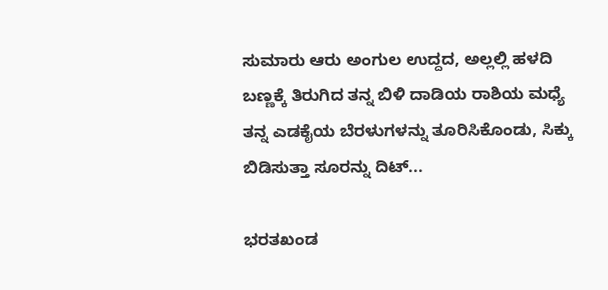ಸುಮಾರು ಆರು ಅಂಗುಲ ಉದ್ದದ, ಅಲ್ಲಲ್ಲಿ ಹಳದಿ ಬಣ್ಣಕ್ಕೆ ತಿರುಗಿದ ತನ್ನ ಬಿಳಿ ದಾಡಿಯ ರಾಶಿಯ ಮಧ್ಯೆ ತನ್ನ ಎಡಕೈಯ ಬೆರಳುಗಳನ್ನು ತೂರಿಸಿಕೊಂಡು, ಸಿಕ್ಕು ಬಿಡಿಸುತ್ತಾ ಸೂರನ್ನು ದಿಟ್...

ಭರತಖಂಡ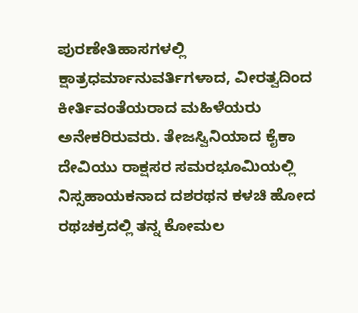ಪುರಣೇತಿಹಾಸಗಳಲ್ಲಿ ಕ್ಷಾತ್ರಧರ್ಮಾನುವರ್ತಿಗಳಾದ, ವೀರತ್ವದಿಂದ ಕೀರ್ತಿವಂತೆಯರಾದ ಮಹಿಳೆಯರು ಅನೇಕರಿರುವರು. ತೇಜಸ್ವಿನಿಯಾದ ಕೈಕಾ ದೇವಿಯು ರಾಕ್ಷಸರ ಸಮರಭೂಮಿಯಲ್ಲಿ ನಿಸ್ಸಹಾಯಕನಾದ ದಶರಥನ ಕಳಚಿ ಹೋದ ರಥಚಕ್ರದಲ್ಲಿ ತನ್ನ ಕೋಮಲ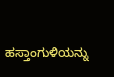ಹಸ್ತಾಂಗುಳಿಯನ್ನು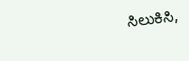ಸಿಲುಕಿಸಿ,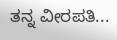ತನ್ನ ವೀರಪತಿ...